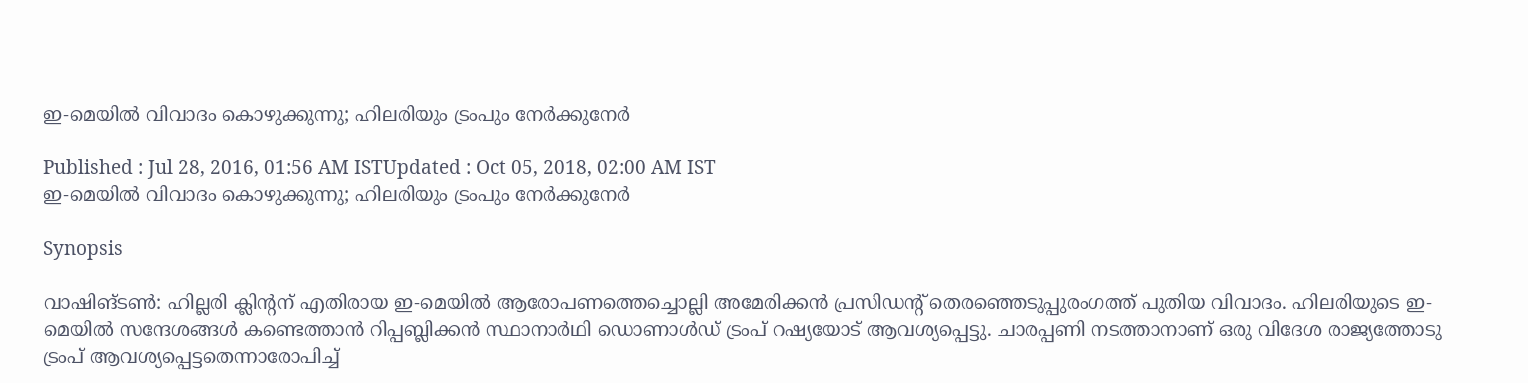ഇ-മെയില്‍ വിവാദം കൊഴുക്കുന്നു; ഹിലരിയും ട്രംപും നേര്‍ക്കുനേര്‍

Published : Jul 28, 2016, 01:56 AM ISTUpdated : Oct 05, 2018, 02:00 AM IST
ഇ-മെയില്‍ വിവാദം കൊഴുക്കുന്നു; ഹിലരിയും ട്രംപും നേര്‍ക്കുനേര്‍

Synopsis

വാഷിങ്ടണ്‍: ഹില്ലരി ക്ലിന്റന് എതിരായ ഇ-മെയില്‍ ആരോപണത്തെച്ചൊല്ലി അമേരിക്കന്‍ പ്രസിഡന്റ് തെരഞ്ഞെടുപ്പുരംഗത്ത് പുതിയ വിവാദം. ഹിലരിയുടെ ഇ-മെയില്‍ സന്ദേശങ്ങള്‍ കണ്ടെത്താന്‍ റിപ്പബ്ലിക്കന്‍ സ്ഥാനാര്‍ഥി ഡൊണാള്‍ഡ് ട്രംപ് റഷ്യയോട് ആവശ്യപ്പെട്ടു. ചാരപ്പണി നടത്താനാണ് ഒരു വിദേശ രാജ്യത്തോടു ട്രംപ് ആവശ്യപ്പെട്ടതെന്നാരോപിച്ച്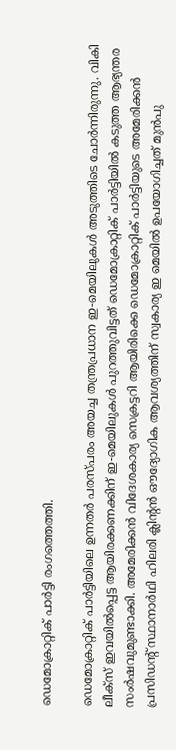ഡെമോക്രാറ്റിക് പാര്‍ട്ടി രംഗത്തെത്തി.

ഡെമോക്രാറ്റിക് പാര്‍ട്ടിയിലെ ഉന്നതര്‍ പരസ്പരം അയച്ച തന്ത്രപ്രധാന ഇ-മെയിലുകള്‍ അടുത്തിടെ ചോര്‍ന്നിരുന്നു. വികി ലീക്‌സ് ഇവയില്‍പ്പെട്ട ആയിരക്കണക്കിന് ഇ-മെയിലുകള്‍ പുറത്തുവിട്ടത് ഡെമോക്രാറ്റിക് പാര്‍ട്ടിയില്‍ കടുത്ത ആഭ്യന്തര സംര്‍ഷവുമുണ്ടാക്കി. അമേരിക്കന്‍ വിദേശകാര്യ സെക്രട്ടറി ആയിരിക്കെ ഡെമോക്രാറ്റിക് പാര്‍ട്ടിയുടെ അമേരിക്കന്‍ പ്രസിഡന്റ് സ്ഥാനാര്‍ഥി ഹിലരി ക്ലിന്റന്‍ ഔദ്യോഗിക ആവശ്യത്തിന് സ്വകാര്യ ഇ മെയില്‍ ഉപയോഗിച്ചത് മുന്‍പു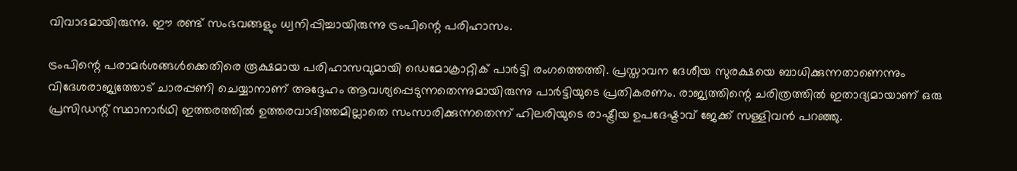വിവാദമായിരുന്നു. ഈ രണ്ട് സംഭവങ്ങളും ധ്വനിപ്പിച്ചായിരുന്നു ട്രംപിന്റെ പരിഹാസം.

ട്രംപിന്റെ പരാമര്‍ശങ്ങള്‍ക്കെതിരെ രൂക്ഷമായ പരിഹാസവുമായി ഡെമോക്രാറ്റിക് പാര്‍ട്ടി രംഗത്തെത്തി. പ്രസ്താവന ദേശീയ സുരക്ഷയെ ബാധിക്കുന്നതാണെന്നും വിദേശരാജ്യത്തോട് ചാരപ്പണി ചെയ്യാനാണ് അദ്ദേഹം ആവശ്യപ്പെടുന്നതെന്നുമായിരുന്നു പാര്‍ട്ടിയുടെ പ്രതികരണം. രാജ്യത്തിന്റെ ചരിത്രത്തില്‍ ഇതാദ്യമായാണ് ഒരു പ്രസിഡന്റ് സ്ഥാനാര്‍ഥി ഇത്തരത്തില്‍ ഉത്തരവാദിത്തമില്ലാതെ സംസാരിക്കുന്നതെന്ന് ഹിലരിയുടെ രാഷ്ട്രീയ ഉപദേഷ്ടാവ് ജേക്ക് സള്ളിവന്‍ പറഞ്ഞു.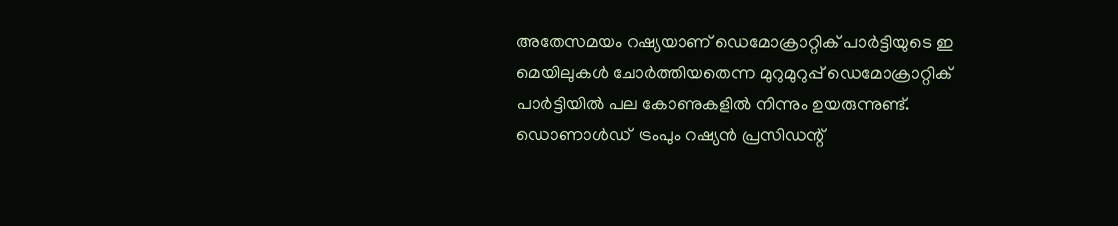അതേസമയം റഷ്യയാണ് ഡെമോക്രാറ്റിക് പാര്‍ട്ടിയുടെ ഇ മെയിലുകള്‍ ചോര്‍ത്തിയതെന്ന മുറുമുറുപ്പ് ഡെമോക്രാറ്റിക് പാര്‍ട്ടിയില്‍ പല കോണുകളില്‍ നിന്നും ഉയരുന്നുണ്ട്. ഡൊണാള്‍ഡ്  ട്രംപും റഷ്യന്‍ പ്രസിഡന്റ്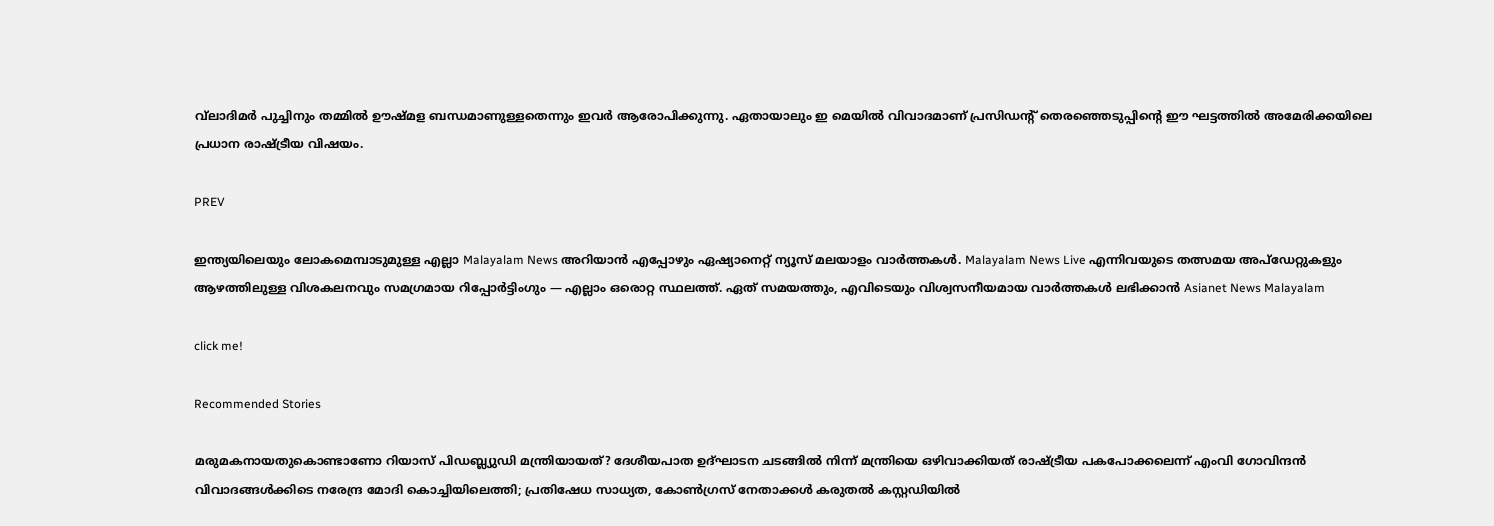വ്‌ലാദിമര്‍ പുച്ചിനും തമ്മില്‍ ഊഷ്മള ബന്ധമാണുള്ളതെന്നും ഇവര്‍ ആരോപിക്കുന്നു. ഏതായാലും ഇ മെയില്‍ വിവാദമാണ് പ്രസിഡന്റ് തെരഞ്ഞെടുപ്പിന്റെ ഈ ഘട്ടത്തില്‍ അമേരിക്കയിലെ പ്രധാന രാഷ്ട്രീയ വിഷയം.

PREV

ഇന്ത്യയിലെയും ലോകമെമ്പാടുമുള്ള എല്ലാ Malayalam News അറിയാൻ എപ്പോഴും ഏഷ്യാനെറ്റ് ന്യൂസ് മലയാളം വാർത്തകൾ. Malayalam News Live എന്നിവയുടെ തത്സമയ അപ്‌ഡേറ്റുകളും ആഴത്തിലുള്ള വിശകലനവും സമഗ്രമായ റിപ്പോർട്ടിംഗും — എല്ലാം ഒരൊറ്റ സ്ഥലത്ത്. ഏത് സമയത്തും, എവിടെയും വിശ്വസനീയമായ വാർത്തകൾ ലഭിക്കാൻ Asianet News Malayalam

click me!

Recommended Stories

മരുമകനായതുകൊണ്ടാണോ റിയാസ് പിഡബ്ല്യുഡി മന്ത്രിയായത്? ദേശീയപാത ഉദ്ഘാടന ചടങ്ങിൽ നിന്ന് മന്ത്രിയെ ഒഴിവാക്കിയത് രാഷ്ട്രീയ പകപോക്കലെന്ന് എംവി ഗോവിന്ദൻ
വിവാദങ്ങൾക്കിടെ നരേന്ദ്ര മോദി കൊച്ചിയിലെത്തി; പ്രതിഷേധ സാധ്യത, കോൺഗ്രസ് നേതാക്കൾ കരുതൽ കസ്റ്റഡിയിൽ